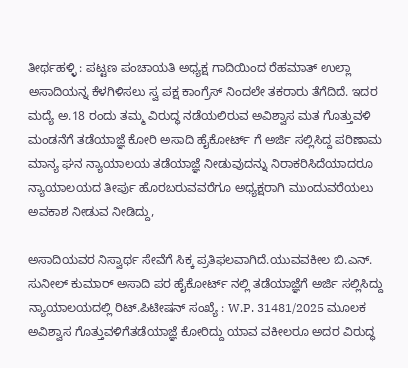ತೀರ್ಥಹಳ್ಳಿ : ಪಟ್ಟಣ ಪಂಚಾಯತಿ ಅಧ್ಯಕ್ಷ ಗಾದಿಯಿಂದ ರೆಹಮಾತ್ ಉಲ್ಲಾ ಅಸಾದಿಯನ್ನ ಕೆಳಗಿಳಿಸಲು ಸ್ವ ಪಕ್ಷ ಕಾಂಗ್ರೆಸ್ ನಿಂದಲೇ ತಕರಾರು ತೆಗೆದಿದೆ. ಇದರ ಮದ್ಯೆ ಅ.18 ರಂದು ತಮ್ಮ ವಿರುದ್ಧ ನಡೆಯಲಿರುವ ಅವಿಶ್ವಾಸ ಮತ ಗೊತ್ತುವಳಿ ಮಂಡನೆಗೆ ತಡೆಯಾಜ್ಞೆ ಕೋರಿ ಅಸಾದಿ ಹೈಕೋರ್ಟ್ ಗೆ ಅರ್ಜಿ ಸಲ್ಲಿಸಿದ್ದ ಪರಿಣಾಮ ಮಾನ್ಯ ಘನ ನ್ಯಾಯಾಲಯ ತಡೆಯಾಜ್ಞೆ ನೀಡುವುದನ್ನು ನಿರಾಕರಿಸಿದೆಯಾದರೂ ನ್ಯಾಯಾಲಯದ ತೀರ್ಪು ಹೊರಬರುವವರೆಗೂ ಅಧ್ಯಕ್ಷರಾಗಿ ಮುಂದುವರೆಯಲು ಅವಕಾಶ ನೀಡುವ ನೀಡಿದ್ದು,

ಅಸಾದಿಯವರ ನಿಸ್ವಾರ್ಥ ಸೇವೆಗೆ ಸಿಕ್ಕ ಪ್ರತಿಫಲವಾಗಿದೆ.ಯುವವಕೀಲ ಬಿ.ಎನ್‌. ಸುನೀಲ್ ಕುಮಾರ್ ಅಸಾದಿ ಪರ ಹೈಕೋರ್ಟ್ ನಲ್ಲಿ ತಡೆಯಾಜ್ಞೆಗೆ ಅರ್ಜಿ ಸಲ್ಲಿಸಿದ್ದು ನ್ಯಾಯಾಲಯದಲ್ಲಿ ರಿಟ್.ಪಿಟೀಷನ್ ಸಂಖ್ಯೆ : W.P. 31481/2025 ಮೂಲಕ ಅವಿಶ್ವಾಸ ಗೊತ್ತುವಳಿಗೆತಡೆಯಾಜ್ಞೆ ಕೋರಿದ್ದು ಯಾವ ವಕೀಲರೂ ಅದರ ವಿರುದ್ಧ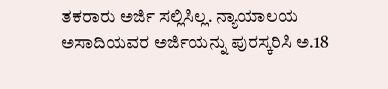ತಕರಾರು ಅರ್ಜಿ ಸಲ್ಲಿಸಿಲ್ಲ. ನ್ಯಾಯಾಲಯ ಅಸಾದಿಯವರ ಅರ್ಜಿಯನ್ನು ಪುರಸ್ಕರಿಸಿ ಅ.18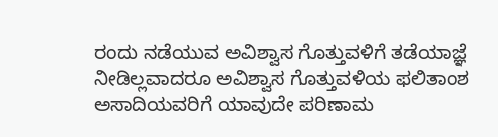ರಂದು ನಡೆಯುವ ಅವಿಶ್ವಾಸ ಗೊತ್ತುವಳಿಗೆ ತಡೆಯಾಜ್ಞೆ ನೀಡಿಲ್ಲವಾದರೂ ಅವಿಶ್ವಾಸ ಗೊತ್ತುವಳಿಯ ಫಲಿತಾಂಶ ಅಸಾದಿಯವರಿಗೆ ಯಾವುದೇ ಪರಿಣಾಮ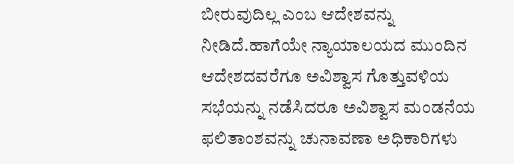ಬೀರುವುದಿಲ್ಲ ಎಂಬ ಆದೇಶವನ್ನು ನೀಡಿದೆ.ಹಾಗೆಯೇ ನ್ಯಾಯಾಲಯದ ಮುಂದಿನ ಆದೇಶದವರೆಗೂ ಅವಿಶ್ವಾಸ ಗೊತ್ತುವಳಿಯ ಸಭೆಯನ್ನು ನಡೆಸಿದರೂ ಅವಿಶ್ವಾಸ ಮಂಡನೆಯ ಫಲಿತಾಂಶವನ್ನು ಚುನಾವಣಾ ಅಧಿಕಾರಿಗಳು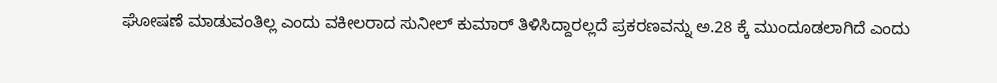ಘೋಷಣೆ ಮಾಡುವಂತಿಲ್ಲ ಎಂದು ವಕೀಲರಾದ ಸುನೀಲ್ ಕುಮಾ‌ರ್ ತಿಳಿಸಿದ್ದಾರಲ್ಲದೆ ಪ್ರಕರಣವನ್ನು ಅ.28 ಕ್ಕೆ ಮುಂದೂಡಲಾಗಿದೆ ಎಂದು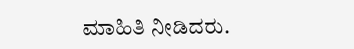ಮಾಹಿತಿ ನೀಡಿದರು.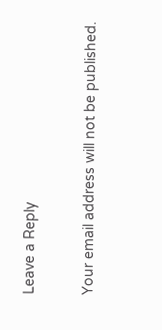Leave a Reply

Your email address will not be published.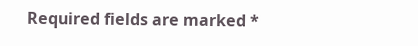Required fields are marked *